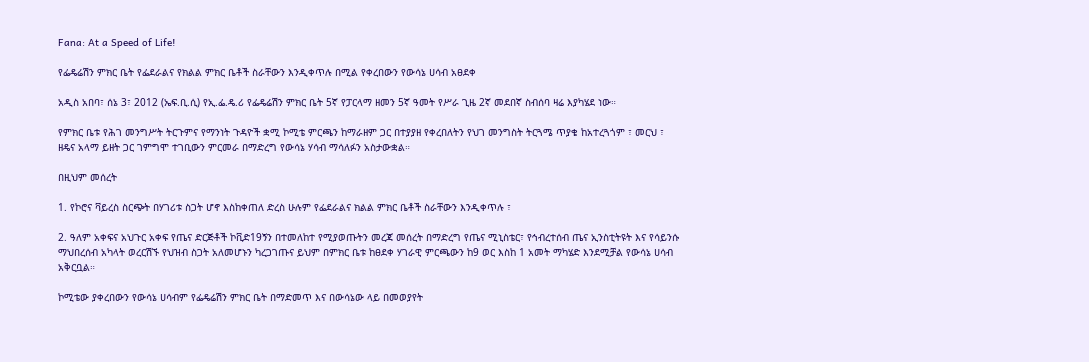Fana: At a Speed of Life!

የፌዴሬሽን ምክር ቤት የፌደራልና የክልል ምክር ቤቶች ስራቸውን እንዲቀጥሉ በሚል የቀረበውን የውሳኔ ሀሳብ አፀደቀ

አዲስ አበባ፣ ሰኔ 3፣ 2012 (ኤፍ.ቢ.ሲ) የኢ.ፌ.ዴ.ሪ የፌዴሬሽን ምክር ቤት 5ኛ የፓርላማ ዘመን 5ኛ ዓመት የሥራ ጊዜ 2ኛ መደበኛ ስብሰባ ዛሬ እያካሄደ ነው።

የምክር ቤቱ የሕገ መንግሥት ትርጉምና የማንነት ጉዳዮች ቋሚ ኮሚቴ ምርጫን ከማራዘም ጋር በተያያዘ የቀረበለትን የህገ መንግስት ትርጓሜ ጥያቄ ከአተረጓጎም ፣ መርህ ፣ ዘዴና አላማ ይዘት ጋር ገምግሞ ተገቢውን ምርመራ በማድረግ የውሳኔ ሃሳብ ማሳለፉን አስታውቋል።

በዚህም መሰረት

1. የኮሮና ቫይረስ ስርጭት በሃገሪቱ ስጋት ሆኖ እስከቀጠለ ድረስ ሁሉም የፌደራልና ክልል ምክር ቤቶች ስራቸውን እንዲቀጥሉ ፣

2. ዓለም አቀፍና አህጉር አቀፍ የጤና ድርጅቶች ኮቪድ19ኝን በተመለከተ የሚያወጡትን መረጃ መሰረት በማድረግ የጤና ሚኒስቴር፣ የኅብረተሰብ ጤና ኢንስቲትዩት እና የሳይንሱ ማህበረሰብ አካላት ወረርሽኙ የህዝብ ስጋት አለመሆኑን ካረጋገጡና ይህም በምክር ቤቱ ከፀደቀ ሃገራዊ ምርጫውን ከ9 ወር እስከ 1 አመት ማካሄድ እንደሚቻል የውሳኔ ሀሳብ አቅርቧል።

ኮሚቴው ያቀረበውን የውሳኔ ሀሳብም የፌዴሬሽን ምክር ቤት በማድመጥ እና በውሳኔው ላይ በመወያየት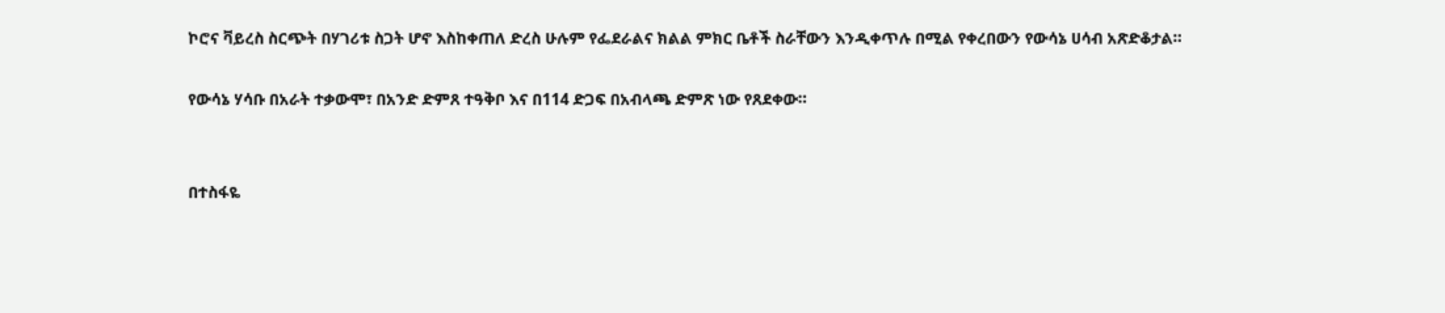ኮሮና ቫይረስ ስርጭት በሃገሪቱ ስጋት ሆኖ እስከቀጠለ ድረስ ሁሉም የፌደራልና ክልል ምክር ቤቶች ስራቸውን እንዲቀጥሉ በሚል የቀረበውን የውሳኔ ሀሳብ አጽድቆታል።

የውሳኔ ሃሳቡ በአራት ተቃውሞ፣ በአንድ ድምጸ ተዓቅቦ እና በ114 ድጋፍ በአብላጫ ድምጽ ነው የጸደቀው።


በተስፋዬ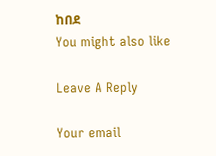ከበደ
You might also like

Leave A Reply

Your email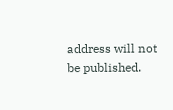address will not be published.